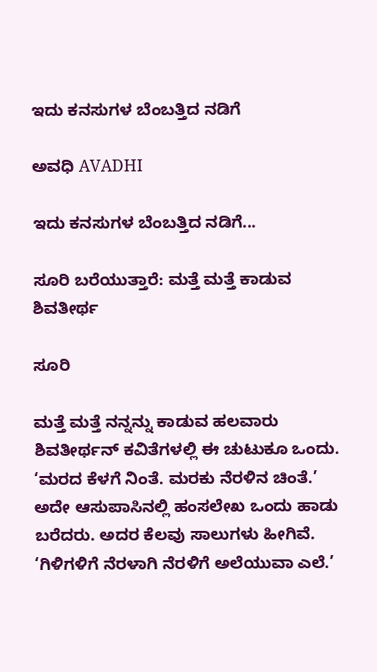ಇದು ಕನಸುಗಳ ಬೆಂಬತ್ತಿದ ನಡಿಗೆ‍

ಅವಧಿ AVADHI

ಇದು ಕನಸುಗಳ ಬೆಂಬತ್ತಿದ ನಡಿಗೆ...

ಸೂರಿ ಬರೆಯುತ್ತಾರೆ: ಮತ್ತೆ ಮತ್ತೆ ಕಾಡುವ ಶಿವತೀರ್ಥ

ಸೂರಿ

ಮತ್ತೆ ಮತ್ತೆ ನನ್ನನ್ನು ಕಾಡುವ ಹಲವಾರು ಶಿವತೀರ್ಥನ್ ಕವಿತೆಗಳಲ್ಲಿ ಈ ಚುಟುಕೂ ಒಂದು. ‘ಮರದ ಕೆಳಗೆ ನಿಂತೆ. ಮರಕು ನೆರಳಿನ ಚಿಂತೆ.’ ಅದೇ ಆಸುಪಾಸಿನಲ್ಲಿ ಹಂಸಲೇಖ ಒಂದು ಹಾಡು ಬರೆದರು. ಅದರ ಕೆಲವು ಸಾಲುಗಳು ಹೀಗಿವೆ. ‘ಗಿಳಿಗಳಿಗೆ ನೆರಳಾಗಿ ನೆರಳಿಗೆ ಅಲೆಯುವಾ ಎಲೆ.’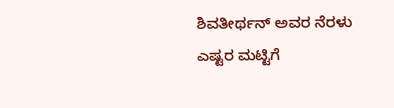ಶಿವತೀರ್ಥನ್ ಅವರ ನೆರಳು ಎಷ್ಟರ ಮಟ್ಟಿಗೆ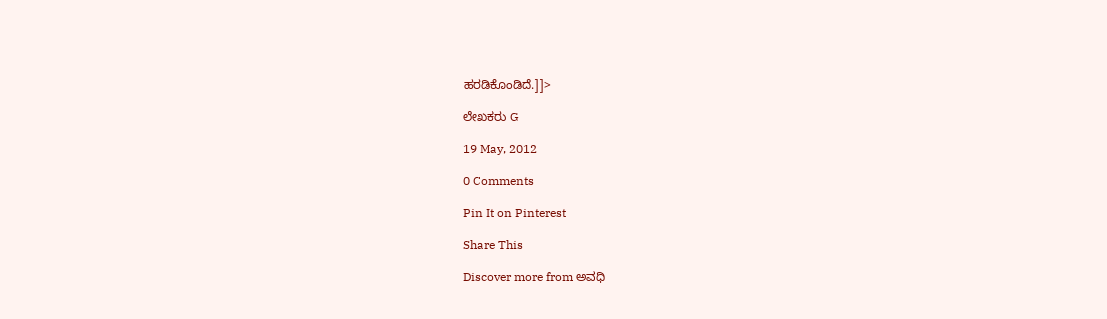ಹರಡಿಕೊಂಡಿದೆ.]]>

ಲೇಖಕರು G

19 May, 2012

0 Comments

Pin It on Pinterest

Share This

Discover more from ಅವಧಿ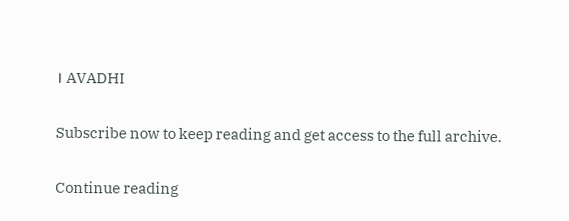। AVADHI

Subscribe now to keep reading and get access to the full archive.

Continue reading